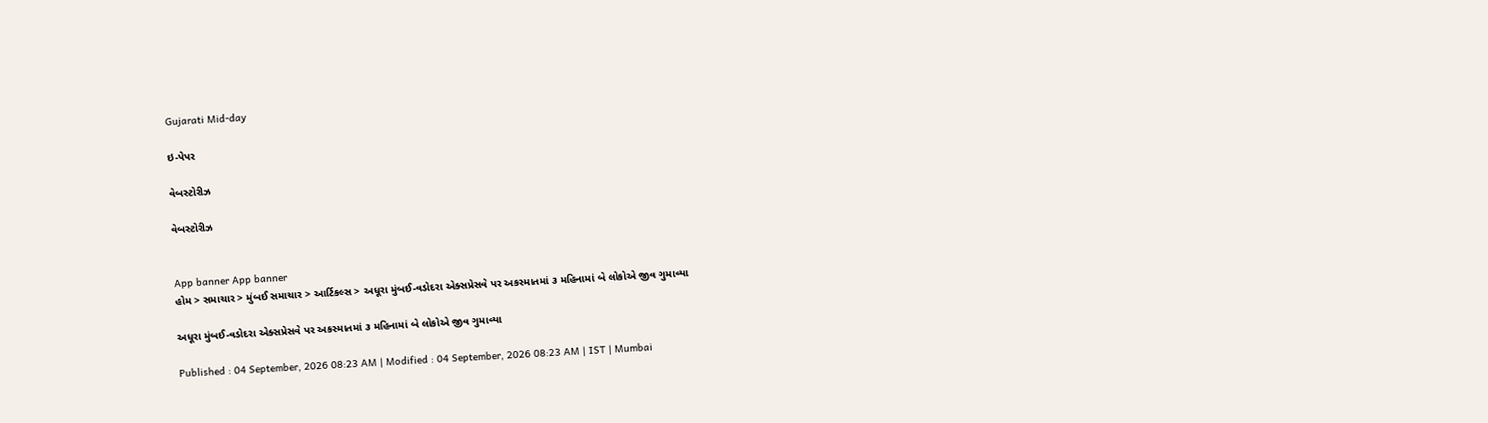Gujarati Mid-day

ઇ-પેપર

વેબસ્ટોરીઝ

વેબસ્ટોરીઝ


App banner App banner
હોમ > સમાચાર > મુંબઈ સમાચાર > આર્ટિકલ્સ > અધૂરા મુંબઈ-વડોદરા એક્સપ્રેસવે પર અકસ્માતમાં ૩ મહિનામાં બે લોકોએ જીવ ગુમાવ્યા

અધૂરા મુંબઈ-વડોદરા એક્સપ્રેસવે પર અકસ્માતમાં ૩ મહિનામાં બે લોકોએ જીવ ગુમાવ્યા

Published : 04 September, 2026 08:23 AM | Modified : 04 September, 2026 08:23 AM | IST | Mumbai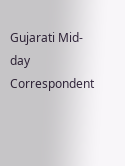Gujarati Mid-day Correspondent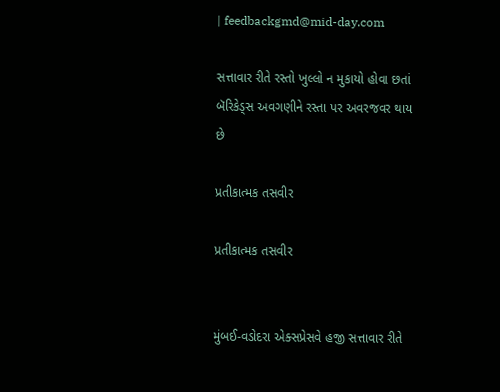| feedbackgmd@mid-day.com

સત્તાવાર રીતે રસ્તો ખુલ્લો ન મુકાયો હોવા છતાં બૅરિકેડ્સ અવગણીને રસ્તા પર અવરજવર થાય છે

પ્રતીકાત્મક તસવીર

પ્રતીકાત્મક તસવીર


મુંબઈ-વડોદરા એક્સપ્રેસવે હજી સત્તાવાર રીતે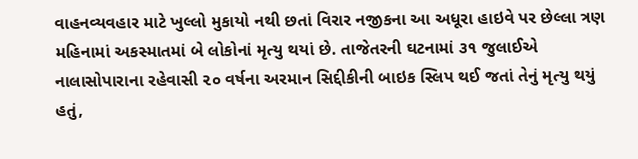વાહનવ્યવહાર માટે ખુલ્લો મુકાયો નથી છતાં વિરાર નજીકના આ અધૂરા હાઇવે પર છેલ્લા ત્રણ મહિનામાં અકસ્માતમાં બે લોકોનાં મૃત્યુ થયાં છે. તાજેતરની ઘટનામાં ૩૧ જુલાઈએ નાલાસોપારાના રહેવાસી ૨૦ વર્ષના અરમાન સિદ્દીકીની બાઇક સ્લિપ થઈ જતાં તેનું મૃત્યુ થયું હતું,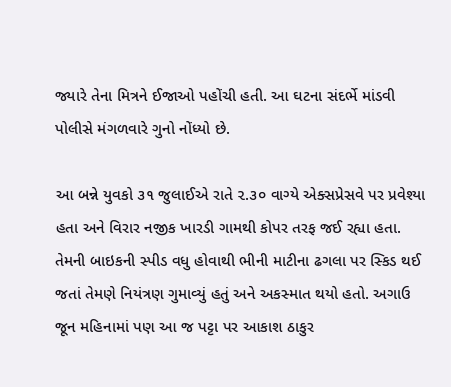જ્યારે તેના મિત્રને ઈજાઓ પહોંચી હતી. આ ઘટના સંદર્ભે માંડવી પોલીસે મંગળવારે ગુનો નોંધ્યો છે.

આ બન્ને યુવકો ૩૧ જુલાઈએ રાતે ૨.૩૦ વાગ્યે એક્સપ્રેસવે પર પ્રવેશ્યા હતા અને વિરાર નજીક ખારડી ગામથી કોપર તરફ જઈ રહ્યા હતા. તેમની બાઇકની સ્પીડ વધુ હોવાથી ભીની માટીના ઢગલા પર સ્કિડ થઈ જતાં તેમણે નિયંત્રણ ગુમાવ્યું હતું અને અકસ્માત થયો હતો. અગાઉ જૂન મહિનામાં પણ આ જ પટ્ટા પર આકાશ ઠાકુર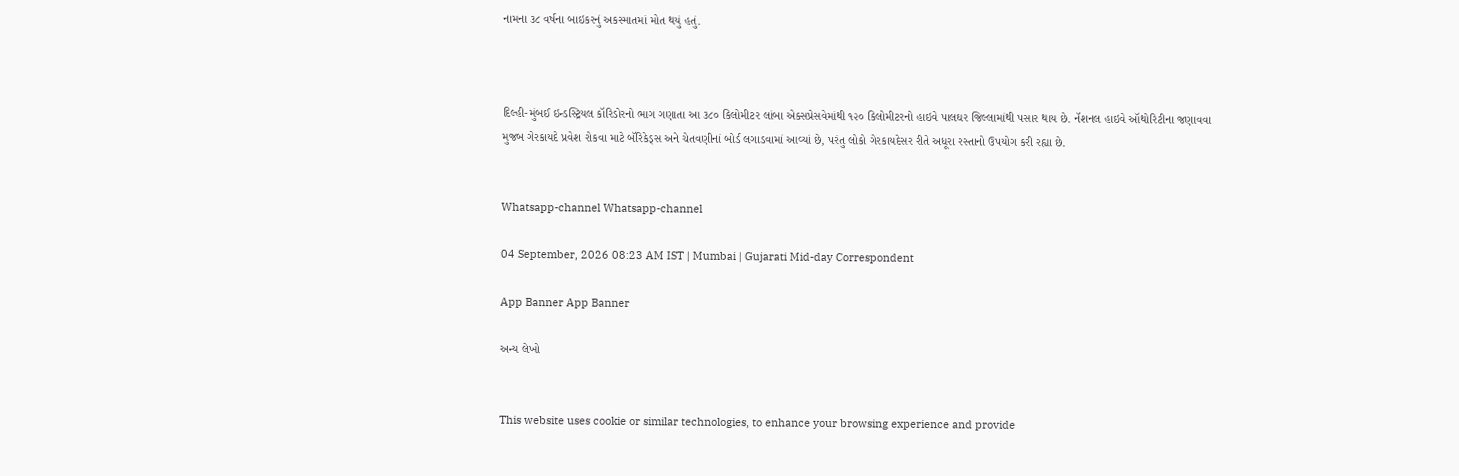નામના ૩૮ વર્ષના બાઇકરનું અકસ્માતમાં મોત થયું હતું.



દિલ્હી-મુંબઈ ઇન્ડસ્ટ્રિયલ કૉરિડોરનો ભાગ ગણાતા આ ૩૮૦ કિલોમીટર લાંબા એક્સપ્રેસવેમાંથી ૧૨૦ કિલોમીટરનો હાઇવે પાલઘર જિલ્લામાંથી પસાર થાય છે. નૅશનલ હાઇવે ઑથોરિટીના જણાવવા મુજબ ગેરકાયદે પ્રવેશ રોકવા માટે બૅરિકેડ્સ અને ચેતવણીનાં બોર્ડ લગાડવામાં આવ્યાં છે, પરંતુ લોકો ગેરકાયદેસર રીતે અધૂરા રસ્તાનો ઉપયોગ કરી રહ્યા છે.


Whatsapp-channel Whatsapp-channel

04 September, 2026 08:23 AM IST | Mumbai | Gujarati Mid-day Correspondent

App Banner App Banner

અન્ય લેખો


This website uses cookie or similar technologies, to enhance your browsing experience and provide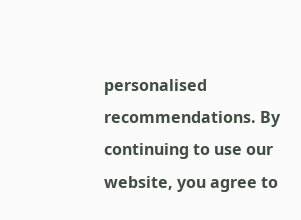personalised recommendations. By continuing to use our website, you agree to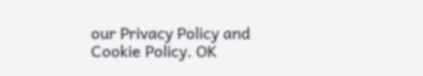our Privacy Policy and Cookie Policy. OK